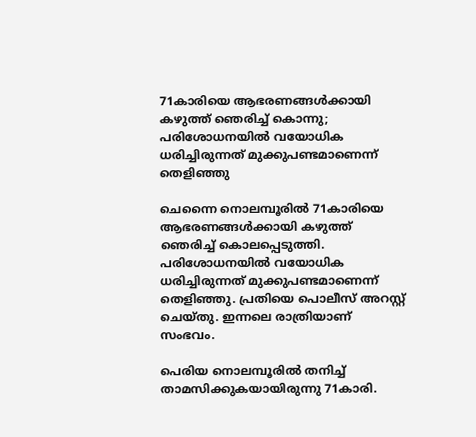71കാരിയെ ആഭരണങ്ങള്‍ക്കായി കഴുത്ത് ഞെരിച്ച് കൊന്നു; പരിശോധനയില്‍ വയോധിക ധരിച്ചിരുന്നത് മുക്കുപണ്ടമാണെന്ന് തെളിഞ്ഞു

ചെന്നൈ നൊലമ്പൂരില്‍ 71കാരിയെ ആഭരണങ്ങള്‍ക്കായി കഴുത്ത് ഞെരിച്ച് കൊലപ്പെടുത്തി. പരിശോധനയില്‍ വയോധിക ധരിച്ചിരുന്നത് മുക്കുപണ്ടമാണെന്ന് തെളിഞ്ഞു. പ്രതിയെ പൊലീസ് അറസ്റ്റ് ചെയ്തു. ഇന്നലെ രാത്രിയാണ് സംഭവം.

പെരിയ നൊലമ്പൂരില്‍ തനിച്ച് താമസിക്കുകയായിരുന്നു 71കാരി.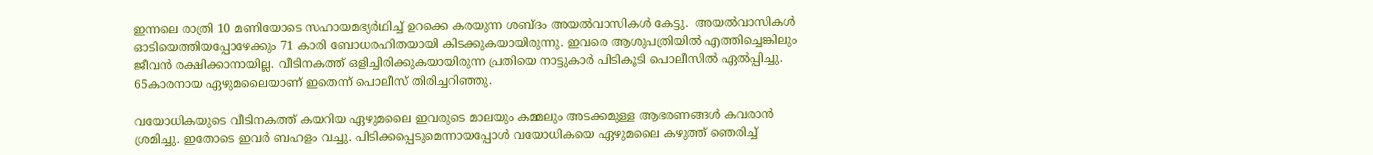ഇന്നലെ രാത്രി 10 മണിയോടെ സഹായമഭ്യര്‍ഥിച്ച് ഉറക്കെ കരയുന്ന ശബ്ദം അയല്‍വാസികള്‍ കേട്ടു.  അയല്‍വാസികള്‍ ഓടിയെത്തിയപ്പോഴേക്കും 71 കാരി ബോധരഹിതയായി കിടക്കുകയായിരുന്നു. ഇവരെ ആശുപത്രിയില്‍ എത്തിച്ചെങ്കിലും ജീവന്‍ രക്ഷിക്കാനായില്ല. വീടിനകത്ത് ഒളിച്ചിരിക്കുകയായിരുന്ന പ്രതിയെ നാട്ടുകാര്‍ പിടികൂടി പൊലീസില്‍ ഏല്‍പ്പിച്ചു. 65കാരനായ ഏഴുമലൈയാണ് ഇതെന്ന് പൊലീസ് തിരിച്ചറിഞ്ഞു.

വയോധികയുടെ വീടിനകത്ത് കയറിയ ഏഴുമലൈ ഇവരുടെ മാലയും കമ്മലും അടക്കമുള്ള ആഭരണങ്ങള്‍ കവരാന്‍ ശ്രമിച്ചു. ഇതോടെ ഇവര്‍ ബഹളം വച്ചു. പിടിക്കപ്പെടുമെന്നായപ്പോള്‍ വയോധികയെ ഏഴുമലൈ കഴുത്ത് ഞെരിച്ച്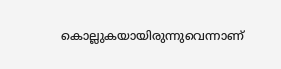കൊല്ലുകയായിരുന്നുവെന്നാണ്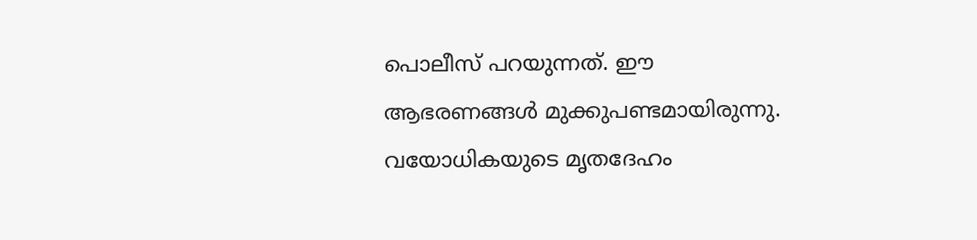പൊലീസ് പറയുന്നത്. ഈ ആഭരണങ്ങള്‍ മുക്കുപണ്ടമായിരുന്നു. വയോധികയുടെ മൃതദേഹം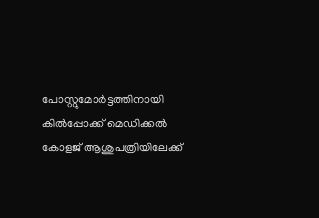പോസ്റ്റുമോര്‍ട്ടത്തിനായി കില്‍പ്പോക്ക് മെഡിക്കല്‍ കോളജ് ആശുപത്രിയിലേക്ക്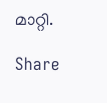മാറ്റി.

Share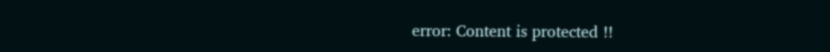error: Content is protected !!